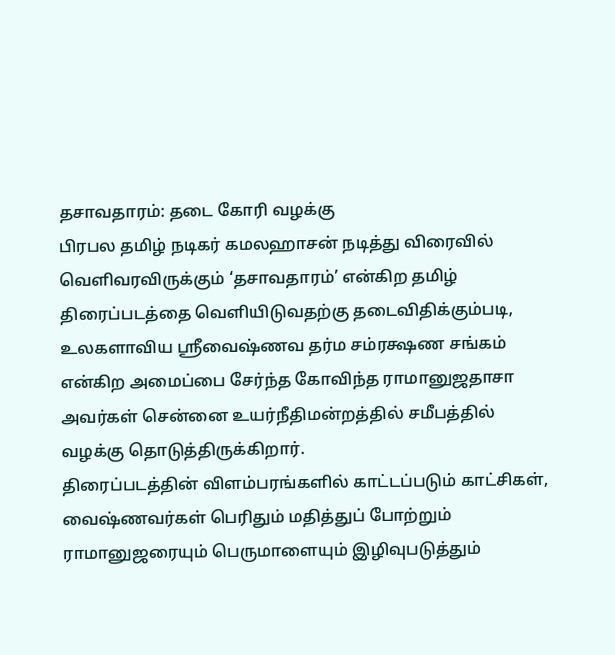தசாவதாரம்: தடை கோரி வழக்கு
பிரபல தமிழ் நடிகர் கமலஹாசன் நடித்து விரைவில் வெளிவரவிருக்கும் ‘தசாவதாரம்’ என்கிற தமிழ் திரைப்படத்தை வெளியிடுவதற்கு தடைவிதிக்கும்படி, உலகளாவிய ஸ்ரீவைஷ்ணவ தர்ம சம்ரக்ஷண சங்கம் என்கிற அமைப்பை சேர்ந்த கோவிந்த ராமானுஜதாசா அவர்கள் சென்னை உயர்நீதிமன்றத்தில் சமீபத்தில் வழக்கு தொடுத்திருக்கிறார்.
திரைப்படத்தின் விளம்பரங்களில் காட்டப்படும் காட்சிகள், வைஷ்ணவர்கள் பெரிதும் மதித்துப் போற்றும் ராமானுஜரையும் பெருமாளையும் இழிவுபடுத்தும்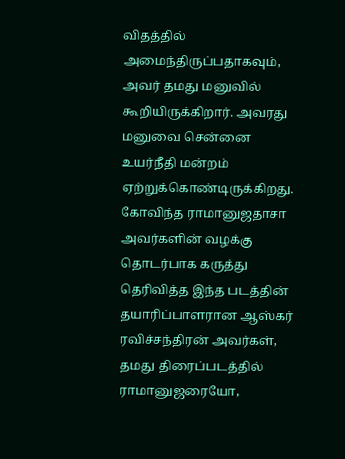விதத்தில் அமைந்திருப்பதாகவும், அவர் தமது மனுவில் கூறியிருக்கிறார். அவரது மனுவை சென்னை உயர்நீதி மன்றம் ஏற்றுக்கொண்டிருக்கிறது.
கோவிந்த ராமானுஜதாசா அவர்களின் வழக்கு தொடர்பாக கருத்து தெரிவித்த இந்த படத்தின் தயாரிப்பாளரான ஆஸ்கர் ரவிச்சந்திரன் அவர்கள், தமது திரைப்படத்தில் ராமானுஜரையோ,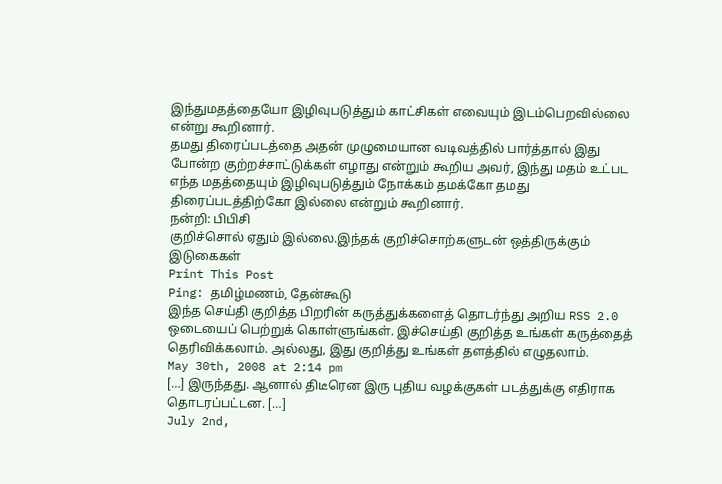இந்துமதத்தையோ இழிவுபடுத்தும் காட்சிகள் எவையும் இடம்பெறவில்லை என்று கூறினார்.
தமது திரைப்படத்தை அதன் முழுமையான வடிவத்தில் பார்த்தால் இது போன்ற குற்றச்சாட்டுக்கள் எழாது என்றும் கூறிய அவர், இந்து மதம் உட்பட எந்த மதத்தையும் இழிவுபடுத்தும் நோக்கம் தமக்கோ தமது திரைப்படத்திற்கோ இல்லை என்றும் கூறினார்.
நன்றி: பிபிசி
குறிச்சொல் ஏதும் இல்லை.இந்தக் குறிச்சொற்களுடன் ஒத்திருக்கும் இடுகைகள்
Print This Post
Ping: தமிழ்மணம், தேன்கூடு
இந்த செய்தி குறித்த பிறரின் கருத்துக்களைத் தொடர்ந்து அறிய RSS 2.0 ஒடையைப் பெற்றுக் கொள்ளுங்கள். இச்செய்தி குறித்த உங்கள் கருத்தைத் தெரிவிக்கலாம். அல்லது, இது குறித்து உங்கள் தளத்தில் எழுதலாம்.
May 30th, 2008 at 2:14 pm
[…] இருந்தது. ஆனால் திடீரென இரு புதிய வழக்குகள் படத்துக்கு எதிராக தொடரப்பட்டன. […]
July 2nd,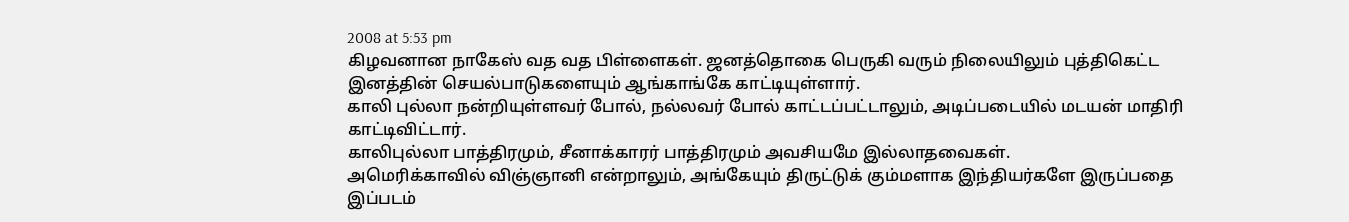2008 at 5:53 pm
கிழவனான நாகேஸ் வத வத பிள்ளைகள். ஜனத்தொகை பெருகி வரும் நிலையிலும் புத்திகெட்ட இனத்தின் செயல்பாடுகளையும் ஆங்காங்கே காட்டியுள்ளார்.
காலி புல்லா நன்றியுள்ளவர் போல், நல்லவர் போல் காட்டப்பட்டாலும், அடிப்படையில் மடயன் மாதிரி காட்டிவிட்டார்.
காலிபுல்லா பாத்திரமும், சீனாக்காரர் பாத்திரமும் அவசியமே இல்லாதவைகள்.
அமெரிக்காவில் விஞ்ஞானி என்றாலும், அங்கேயும் திருட்டுக் கும்மளாக இந்தியர்களே இருப்பதை இப்படம்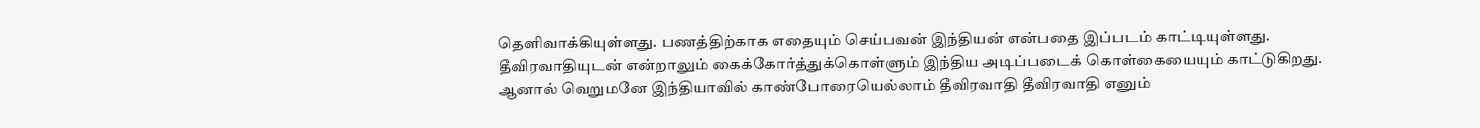தெளிவாக்கியுள்ளது. பணத்திற்காக எதையும் செய்பவன் இந்தியன் என்பதை இப்படம் காட்டியுள்ளது. தீவிரவாதியுடன் என்றாலும் கைக்கோர்த்துக்கொள்ளும் இந்திய அடிப்படைக் கொள்கையையும் காட்டுகிறது.
ஆனால் வெறுமனே இந்தியாவில் காண்போரையெல்லாம் தீவிரவாதி தீவிரவாதி எனும்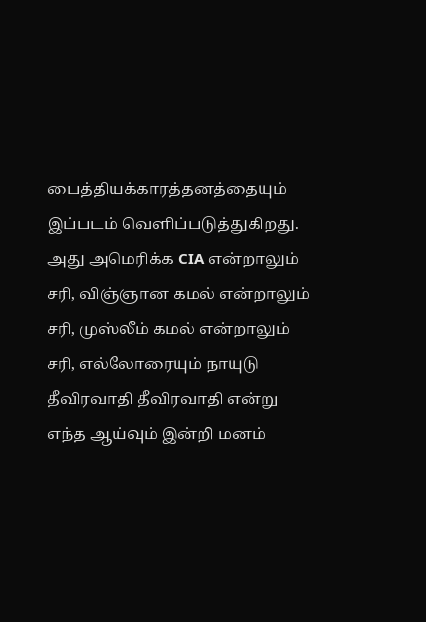பைத்தியக்காரத்தனத்தையும் இப்படம் வெளிப்படுத்துகிறது.
அது அமெரிக்க CIA என்றாலும் சரி, விஞ்ஞான கமல் என்றாலும் சரி, முஸ்லீம் கமல் என்றாலும் சரி, எல்லோரையும் நாயுடு தீவிரவாதி தீவிரவாதி என்று எந்த ஆய்வும் இன்றி மனம்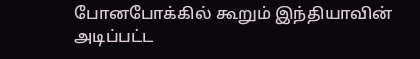போனபோக்கில் கூறும் இந்தியாவின் அடிப்பட்ட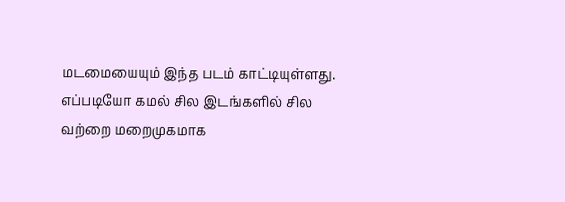மடமையையும் இந்த படம் காட்டியுள்ளது.
எப்படியோ கமல் சில இடங்களில் சில வற்றை மறைமுகமாக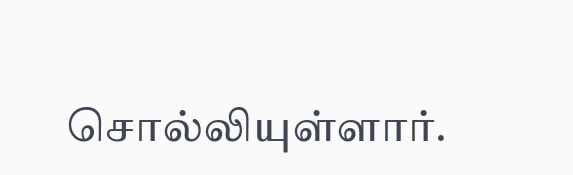சொல்லியுள்ளார்.